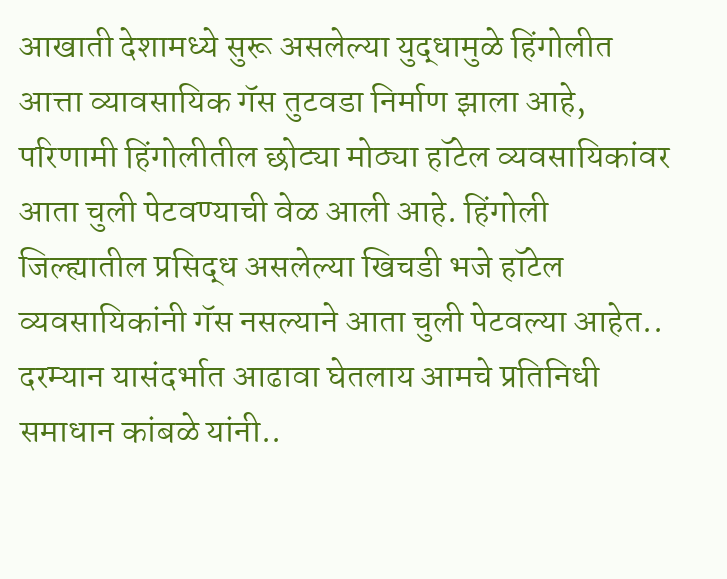आखाती देशामध्ये सुरू असलेल्या युद्धामुळे हिंगोलीत आत्ता व्यावसायिक गॅस तुटवडा निर्माण झाला आहे, परिणामी हिंगोलीतील छोट्या मोठ्या हॉटेल व्यवसायिकांवर आता चुली पेटवण्याची वेळ आली आहे. हिंगोली जिल्ह्यातील प्रसिद्ध असलेल्या खिचडी भजे हॉटेल व्यवसायिकांनी गॅस नसल्याने आता चुली पेटवल्या आहेत.. दरम्यान यासंदर्भात आढावा घेतलाय आमचे प्रतिनिधी समाधान कांबळे यांनी..